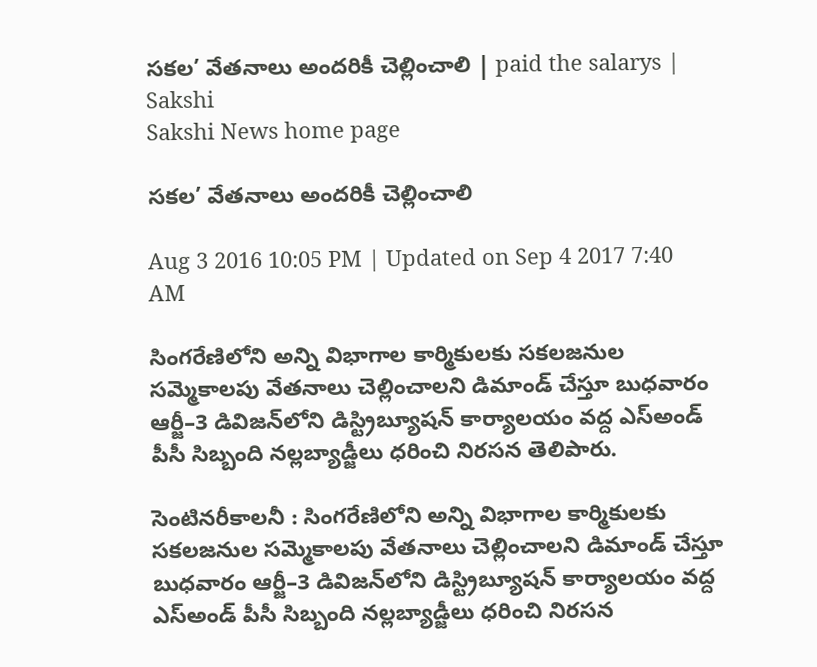సకల’ వేతనాలు అందరికీ చెల్లించాలి | paid the salarys | Sakshi
Sakshi News home page

సకల’ వేతనాలు అందరికీ చెల్లించాలి

Aug 3 2016 10:05 PM | Updated on Sep 4 2017 7:40 AM

సింగరేణిలోని అన్ని విభాగాల కార్మికులకు సకలజనుల సమ్మెకాలపు వేతనాలు చెల్లించాలని డిమాండ్‌ చేస్తూ బుధవారం ఆర్జీ–3 డివిజన్‌లోని డిస్ట్రిబ్యూషన్‌ కార్యాలయం వద్ద ఎస్‌అండ్‌ పీసీ సిబ్బంది నల్లబ్యాడ్జీలు ధరించి నిరసన తెలిపారు.

సెంటినరీకాలనీ : సింగరేణిలోని అన్ని విభాగాల కార్మికులకు సకలజనుల సమ్మెకాలపు వేతనాలు చెల్లించాలని డిమాండ్‌ చేస్తూ బుధవారం ఆర్జీ–3 డివిజన్‌లోని డిస్ట్రిబ్యూషన్‌ కార్యాలయం వద్ద ఎస్‌అండ్‌ పీసీ సిబ్బంది నల్లబ్యాడ్జీలు ధరించి నిరసన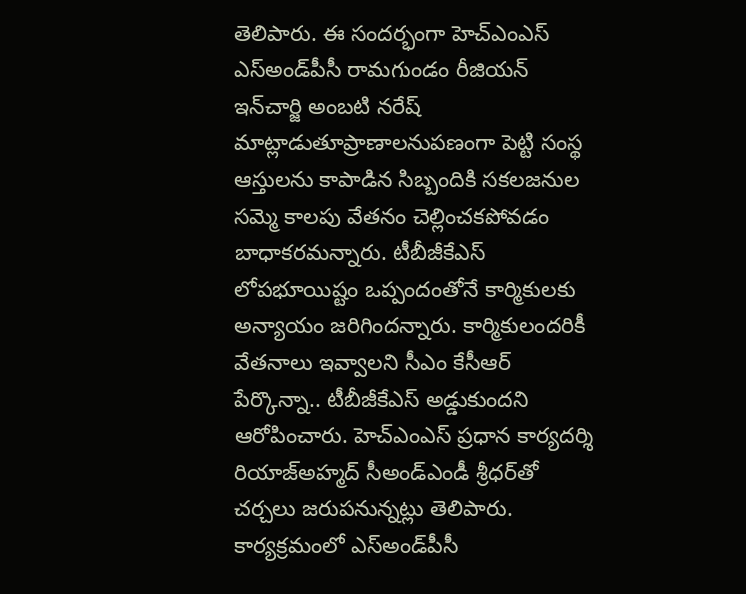తెలిపారు. ఈ సందర్భంగా హెచ్‌ఎంఎస్‌ ఎస్‌అండ్‌పీసీ రామగుండం రీజియన్‌ ఇన్‌చార్జి అంబటి నరేష్‌ మాట్లాడుతూప్రాణాలనుపణంగా పెట్టి సంస్థ ఆస్తులను కాపాడిన సిబ్బందికి సకలజనుల సమ్మె కాలపు వేతనం చెల్లించకపోవడం బాధాకరమన్నారు. టీబీజీకేఎస్‌ లోపభూయిష్టం ఒప్పందంతోనే కార్మికులకు అన్యాయం జరిగిందన్నారు. కార్మికులందరికీ వేతనాలు ఇవ్వాలని సీఎం కేసీఆర్‌ పేర్కొన్నా.. టీబీజీకేఎస్‌ అడ్డుకుందని ఆరోపించారు. హెచ్‌ఎంఎస్‌ ప్రధాన కార్యదర్శి రియాజ్‌అహ్మద్‌ సీఅండ్‌ఎండీ శ్రీధర్‌తో చర్చలు జరుపనున్నట్లు తెలిపారు. కార్యక్రమంలో ఎస్‌అండ్‌పీసీ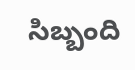సిబ్బంది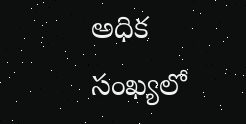అధిక సంఖ్యలో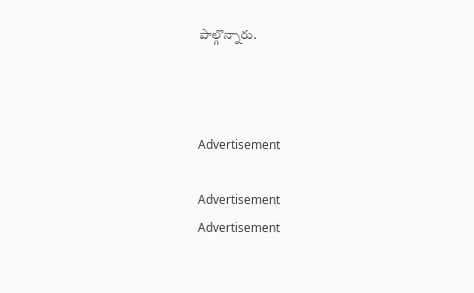పాల్గొన్నారు.



Advertisement

Advertisement
Advertisement